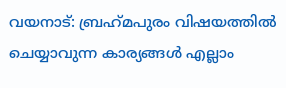വയനാട്: ബ്രഹ്‌മപുരം വിഷയത്തില്‍ ചെയ്യാവുന്ന കാര്യങ്ങള്‍ എല്ലാം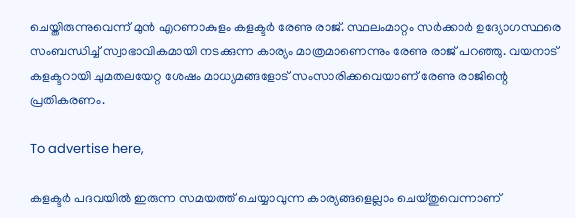ചെയ്തിരുന്നുവെന്ന് മുന്‍ എറണാകുളം കളക്ടര്‍ രേണു രാജ്. സ്ഥലംമാറ്റം സര്‍ക്കാര്‍ ഉദ്യോഗസ്ഥരെ സംബന്ധിച്ച് സ്വാഭാവികമായി നടക്കുന്ന കാര്യം മാത്രമാണെന്നും രേണു രാജ് പറഞ്ഞു. വയനാട് കളക്ടറായി ചുമതലയേറ്റ ശേഷം മാധ്യമങ്ങളോട് സംസാരിക്കവെയാണ് രേണു രാജിന്റെ പ്രതികരണം.

To advertise here,

കളക്ടര്‍ പദവയില്‍ ഇരുന്ന സമയത്ത് ചെയ്യാവുന്ന കാര്യങ്ങളെല്ലാം ചെയ്തുവെന്നാണ്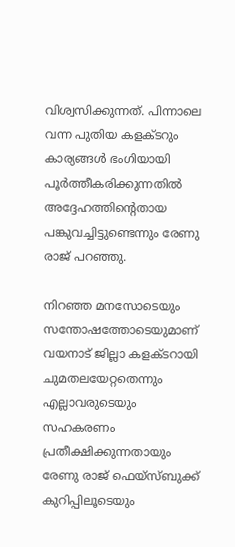വിശ്വസിക്കുന്നത്. പിന്നാലെ വന്ന പുതിയ കളക്ടറും കാര്യങ്ങള്‍ ഭംഗിയായി പൂര്‍ത്തീകരിക്കുന്നതില്‍ അദ്ദേഹത്തിന്റെതായ പങ്കുവച്ചിട്ടുണ്ടെന്നും രേണു രാജ് പറഞ്ഞു.

നിറഞ്ഞ മനസോടെയും സന്തോഷത്തോടെയുമാണ് വയനാട് ജില്ലാ കളക്ടറായി ചുമതലയേറ്റതെന്നും എല്ലാവരുടെയും സഹകരണം പ്രതീക്ഷിക്കുന്നതായും രേണു രാജ് ഫെയ്‌സ്ബുക്ക് കുറിപ്പിലൂടെയും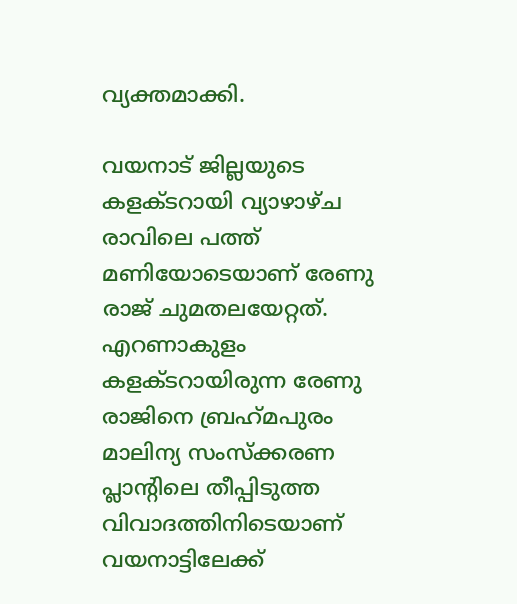വ്യക്തമാക്കി.

വയനാട് ജില്ലയുടെ കളക്ടറായി വ്യാഴാഴ്ച രാവിലെ പത്ത് മണിയോടെയാണ് രേണു രാജ് ചുമതലയേറ്റത്. എറണാകുളം കളക്ടറായിരുന്ന രേണു രാജിനെ ബ്രഹ്‌മപുരം മാലിന്യ സംസ്‌ക്കരണ പ്ലാന്റിലെ തീപ്പിടുത്ത വിവാദത്തിനിടെയാണ് വയനാട്ടിലേക്ക്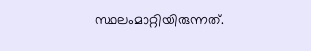സ്ഥലംമാറ്റിയിരുന്നത്.